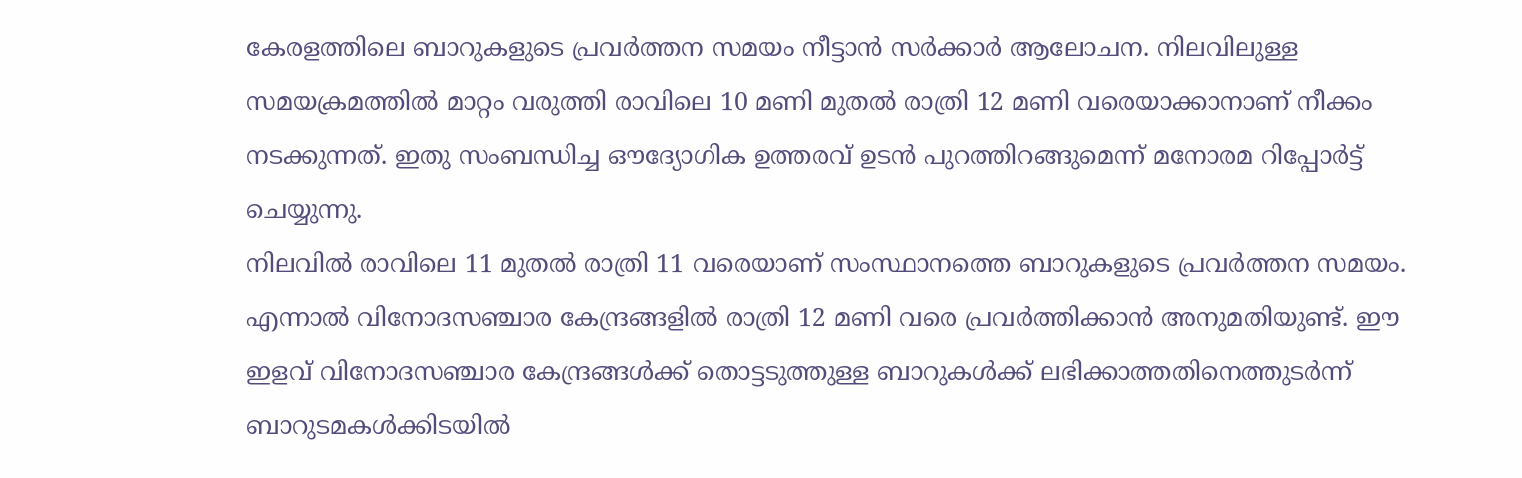കേരളത്തിലെ ബാറുകളുടെ പ്രവർത്തന സമയം നീട്ടാൻ സർക്കാർ ആലോചന. നിലവിലുള്ള സമയക്രമത്തിൽ മാറ്റം വരുത്തി രാവിലെ 10 മണി മുതൽ രാത്രി 12 മണി വരെയാക്കാനാണ് നീക്കം നടക്കുന്നത്. ഇതു സംബന്ധിച്ച ഔദ്യോഗിക ഉത്തരവ് ഉടൻ പുറത്തിറങ്ങുമെന്ന് മനോരമ റിപ്പോർട്ട് ചെയ്യുന്നു.
നിലവിൽ രാവിലെ 11 മുതൽ രാത്രി 11 വരെയാണ് സംസ്ഥാനത്തെ ബാറുകളുടെ പ്രവർത്തന സമയം. എന്നാൽ വിനോദസഞ്ചാര കേന്ദ്രങ്ങളിൽ രാത്രി 12 മണി വരെ പ്രവർത്തിക്കാൻ അനുമതിയുണ്ട്. ഈ ഇളവ് വിനോദസഞ്ചാര കേന്ദ്രങ്ങൾക്ക് തൊട്ടടുത്തുള്ള ബാറുകൾക്ക് ലഭിക്കാത്തതിനെത്തുടർന്ന് ബാറുടമകൾക്കിടയിൽ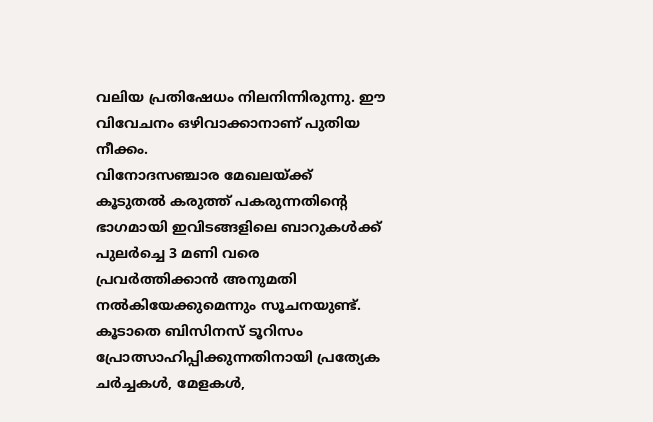വലിയ പ്രതിഷേധം നിലനിന്നിരുന്നു. ഈ വിവേചനം ഒഴിവാക്കാനാണ് പുതിയ നീക്കം.
വിനോദസഞ്ചാര മേഖലയ്ക്ക് കൂടുതൽ കരുത്ത് പകരുന്നതിന്റെ ഭാഗമായി ഇവിടങ്ങളിലെ ബാറുകൾക്ക് പുലർച്ചെ 3 മണി വരെ പ്രവർത്തിക്കാൻ അനുമതി നൽകിയേക്കുമെന്നും സൂചനയുണ്ട്. കൂടാതെ ബിസിനസ് ടൂറിസം പ്രോത്സാഹിപ്പിക്കുന്നതിനായി പ്രത്യേക ചർച്ചകൾ, മേളകൾ,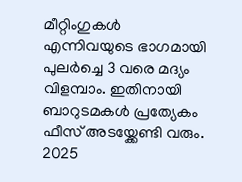മീറ്റിംഗുകൾ എന്നിവയുടെ ഭാഗമായി പുലർച്ചെ 3 വരെ മദ്യം വിളമ്പാം. ഇതിനായി ബാറുടമകൾ പ്രത്യേകം ഫീസ് അടയ്ക്കേണ്ടി വരും.
2025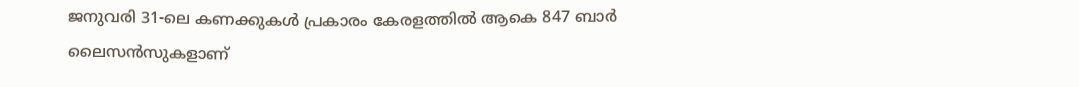ജനുവരി 31-ലെ കണക്കുകൾ പ്രകാരം കേരളത്തിൽ ആകെ 847 ബാർ ലൈസൻസുകളാണ്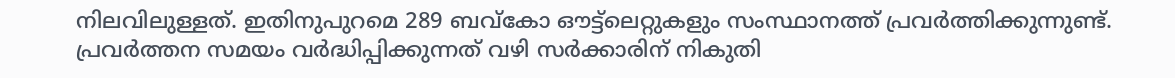നിലവിലുള്ളത്. ഇതിനുപുറമെ 289 ബവ്കോ ഔട്ട്ലെറ്റുകളും സംസ്ഥാനത്ത് പ്രവർത്തിക്കുന്നുണ്ട്. പ്രവർത്തന സമയം വർദ്ധിപ്പിക്കുന്നത് വഴി സർക്കാരിന് നികുതി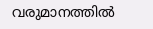വരുമാനത്തിൽ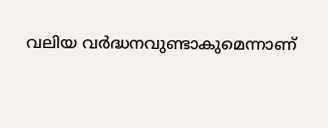വലിയ വർദ്ധനവുണ്ടാകുമെന്നാണ്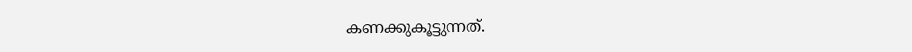കണക്കുകൂട്ടുന്നത്.